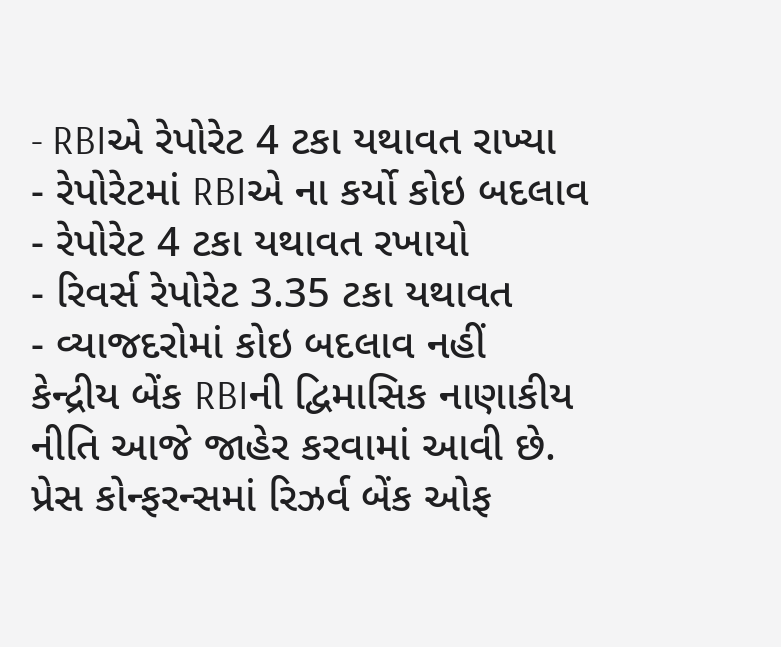- RBIએ રેપોરેટ 4 ટકા યથાવત રાખ્યા
- રેપોરેટમાં RBIએ ના કર્યો કોઇ બદલાવ
- રેપોરેટ 4 ટકા યથાવત રખાયો
- રિવર્સ રેપોરેટ 3.35 ટકા યથાવત
- વ્યાજદરોમાં કોઇ બદલાવ નહીં
કેન્દ્રીય બેંક RBIની દ્વિમાસિક નાણાકીય નીતિ આજે જાહેર કરવામાં આવી છે. પ્રેસ કોન્ફરન્સમાં રિઝર્વ બેંક ઓફ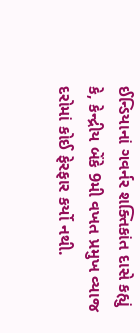ઈન્ડિયાનાં ગવર્નર શક્તિકાંત દાસે કહ્યું કે, કેન્દ્રીય બેંકે 9મી વખત પ્રમુખ વ્યાજ દરોમાં કોઈ ફેરફાર કર્યો નથી.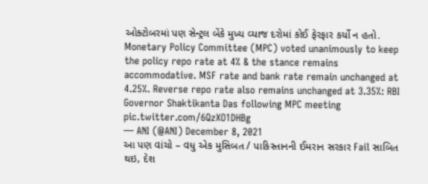ઓક્ટોબરમાં પણ સેન્ટ્રલ બેંકે મુખ્ય વ્યાજ દરોમાં કોઈ ફેરફાર કર્યો ન હતો.
Monetary Policy Committee (MPC) voted unanimously to keep the policy repo rate at 4% & the stance remains accommodative. MSF rate and bank rate remain unchanged at 4.25%. Reverse repo rate also remains unchanged at 3.35%: RBI Governor Shaktikanta Das following MPC meeting pic.twitter.com/6QzXO1DHBg
— ANI (@ANI) December 8, 2021
આ પણ વાંચો – વધુ એક મુસિબત / પાકિસ્તાનની ઈમરાન સરકાર Fail સાબિત થઇ, દેશ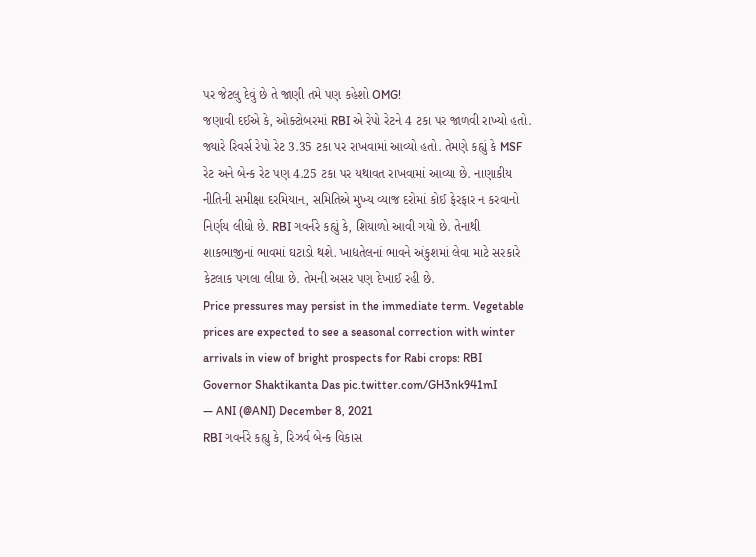પર જેટલુ દેવું છે તે જાણી તમે પણ કહેશો OMG!
જણાવી દઈએ કે, ઓક્ટોબરમાં RBI એ રેપો રેટને 4 ટકા પર જાળવી રાખ્યો હતો. જ્યારે રિવર્સ રેપો રેટ 3.35 ટકા પર રાખવામાં આવ્યો હતો. તેમણે કહ્યું કે MSF રેટ અને બેન્ક રેટ પણ 4.25 ટકા પર યથાવત રાખવામાં આવ્યા છે. નાણાકીય નીતિની સમીક્ષા દરમિયાન, સમિતિએ મુખ્ય વ્યાજ દરોમાં કોઈ ફેરફાર ન કરવાનો નિર્ણય લીધો છે. RBI ગવર્નરે કહ્યું કે, શિયાળો આવી ગયો છે. તેનાથી શાકભાજીનાં ભાવમાં ઘટાડો થશે. ખાદ્યતેલનાં ભાવને અંકુશમાં લેવા માટે સરકારે કેટલાક પગલા લીધા છે. તેમની અસર પણ દેખાઈ રહી છે.
Price pressures may persist in the immediate term. Vegetable prices are expected to see a seasonal correction with winter arrivals in view of bright prospects for Rabi crops: RBI Governor Shaktikanta Das pic.twitter.com/GH3nk941mI
— ANI (@ANI) December 8, 2021
RBI ગવર્નરે કહ્યુ કે, રિઝર્વ બેન્ક વિકાસ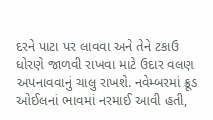દરને પાટા પર લાવવા અને તેને ટકાઉ ધોરણે જાળવી રાખવા માટે ઉદાર વલણ અપનાવવાનું ચાલુ રાખશે. નવેમ્બરમાં ક્રૂડ ઓઈલનાં ભાવમાં નરમાઈ આવી હતી,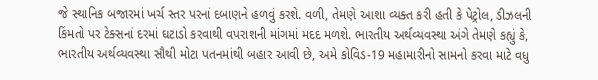જે સ્થાનિક બજારમાં ખર્ચ સ્તર પરનાં દબાણને હળવું કરશે. વળી, તેમણે આશા વ્યક્ત કરી હતી કે પેટ્રોલ, ડીઝલની કિંમતો પર ટેક્સનાં દરમાં ઘટાડો કરવાથી વપરાશની માંગમાં મદદ મળશે. ભારતીય અર્થવ્યવસ્થા અંગે તેમણે કહ્યું કે, ભારતીય અર્થવ્યવસ્થા સૌથી મોટા પતનમાંથી બહાર આવી છે, અમે કોવિડ-19 મહામારીનો સામનો કરવા માટે વધુ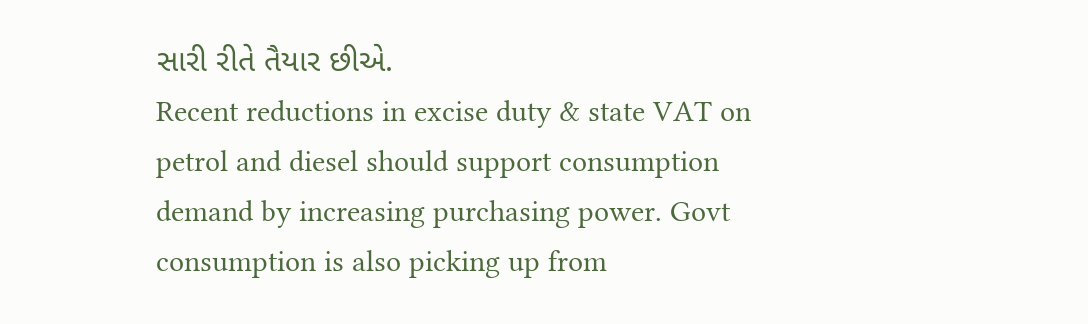સારી રીતે તૈયાર છીએ.
Recent reductions in excise duty & state VAT on petrol and diesel should support consumption demand by increasing purchasing power. Govt consumption is also picking up from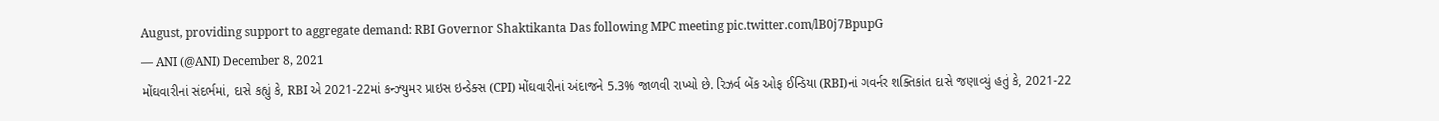August, providing support to aggregate demand: RBI Governor Shaktikanta Das following MPC meeting pic.twitter.com/lB0j7BpupG
— ANI (@ANI) December 8, 2021
મોંઘવારીનાં સંદર્ભમાં, દાસે કહ્યું કે, RBI એ 2021-22માં કન્ઝ્યુમર પ્રાઇસ ઇન્ડેક્સ (CPI) મોંઘવારીનાં અંદાજને 5.3% જાળવી રાખ્યો છે. રિઝર્વ બેંક ઓફ ઈન્ડિયા (RBI)નાં ગવર્નર શક્તિકાંત દાસે જણાવ્યું હતું કે, 2021-22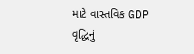માટે વાસ્તવિક GDP વૃદ્ધિનું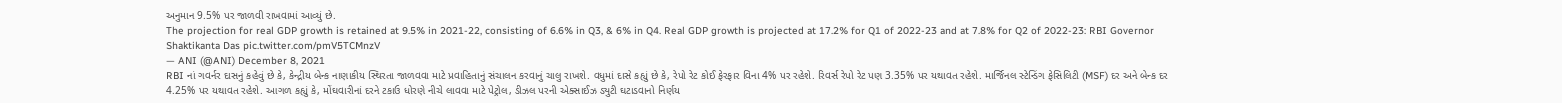અનુમાન 9.5% પર જાળવી રાખવામાં આવ્યું છે.
The projection for real GDP growth is retained at 9.5% in 2021-22, consisting of 6.6% in Q3, & 6% in Q4. Real GDP growth is projected at 17.2% for Q1 of 2022-23 and at 7.8% for Q2 of 2022-23: RBI Governor Shaktikanta Das pic.twitter.com/pmV5TCMnzV
— ANI (@ANI) December 8, 2021
RBI નાં ગવર્નર દાસનું કહેવું છે કે, કેન્દ્રીય બેન્ક નાણાકીય સ્થિરતા જાળવવા માટે પ્રવાહિતાનું સંચાલન કરવાનું ચાલુ રાખશે. વધુમાં દાસે કહ્યું છે કે, રેપો રેટ કોઈ ફેરફાર વિના 4% પર રહેશે. રિવર્સ રેપો રેટ પણ 3.35% પર યથાવત રહેશે. માર્જિનલ સ્ટેન્ડિંગ ફેસિલિટી (MSF) દર અને બેન્ક દર 4.25% પર યથાવત રહેશે. આગળ કહ્યું કે, મોંઘવારીનાં દરને ટકાઉ ધોરણે નીચે લાવવા માટે પેટ્રોલ, ડીઝલ પરની એક્સાઈઝ ડ્યુટી ઘટાડવાનો નિર્ણય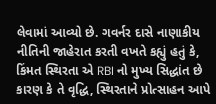લેવામાં આવ્યો છે. ગવર્નર દાસે નાણાકીય નીતિની જાહેરાત કરતી વખતે કહ્યું હતું કે, કિંમત સ્થિરતા એ RBI નો મુખ્ય સિદ્ધાંત છે કારણ કે તે વૃદ્ધિ, સ્થિરતાને પ્રોત્સાહન આપે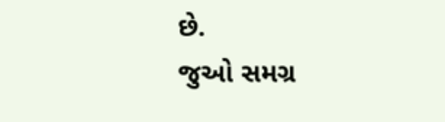છે.
જુઓ સમગ્ર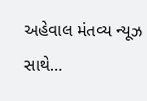અહેવાલ મંતવ્ય ન્યૂઝ સાથે…